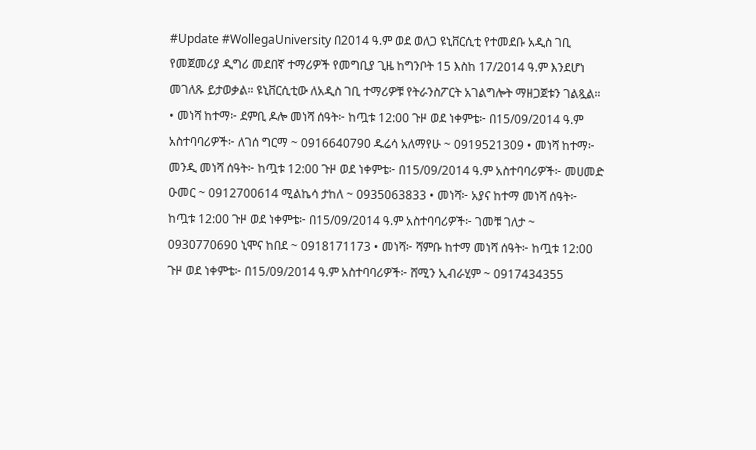#Update #WollegaUniversity በ2014 ዓ.ም ወደ ወለጋ ዩኒቨርሲቲ የተመደቡ አዲስ ገቢ የመጀመሪያ ዲግሪ መደበኛ ተማሪዎች የመግቢያ ጊዜ ከግንቦት 15 እስከ 17/2014 ዓ.ም እንደሆነ መገለጹ ይታወቃል። ዩኒቨርሲቲው ለአዲስ ገቢ ተማሪዎቹ የትራንስፖርት አገልግሎት ማዘጋጀቱን ገልጿል። • መነሻ ከተማ፦ ደምቢ ዶሎ መነሻ ሰዓት፦ ከጧቱ 12:00 ጉዞ ወደ ነቀምቴ፦ በ15/09/2014 ዓ.ም አስተባባሪዎች፦ ለገሰ ግርማ ~ 0916640790 ዱሬሳ አለማየሁ ~ 0919521309 • መነሻ ከተማ፦ መንዲ መነሻ ሰዓት፦ ከጧቱ 12:00 ጉዞ ወደ ነቀምቴ፦ በ15/09/2014 ዓ.ም አስተባባሪዎች፦ መሀመድ ዑመር ~ 0912700614 ሚልኬሳ ታከለ ~ 0935063833 • መነሻ፦ አያና ከተማ መነሻ ሰዓት፦ ከጧቱ 12:00 ጉዞ ወደ ነቀምቴ፦ በ15/09/2014 ዓ.ም አስተባባሪዎች፦ ገመቹ ገለታ ~ 0930770690 ኒሞና ከበደ ~ 0918171173 • መነሻ፦ ሻምቡ ከተማ መነሻ ሰዓት፦ ከጧቱ 12:00 ጉዞ ወደ ነቀምቴ፦ በ15/09/2014 ዓ.ም አስተባባሪዎች፦ ሸሚን ኢብራሂም ~ 0917434355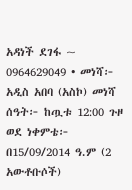አዳነች ደገፋ ~ 0964629049 • መነሻ፦ አዲስ አበባ (አስኮ) መነሻ ሰዓት፦ ከጧቱ 12:00 ጉዞ ወደ ነቀምቴ፦ በ15/09/2014 ዓ.ም (2 አውቶቡሶች)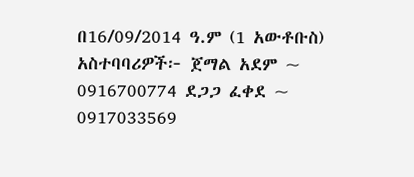በ16/09/2014 ዓ.ም (1 አውቶቡስ) አስተባባሪዎች፦ ጀማል አደም ~ 0916700774 ደጋጋ ፈቀደ ~ 0917033569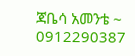ጃቤሳ አመንቴ ~ 0912290387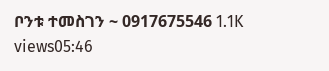ቦንቱ ተመስገን ~ 0917675546 1.1K views05:46